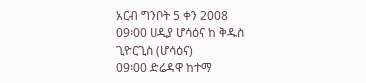አርብ ግንቦት 5 ቀን 2008
09፡00 ሀዲያ ሆሳዕና ከ ቅዱስ ጊዮርጊስ (ሆሳዕና)
09፡00 ድሬዳዋ ከተማ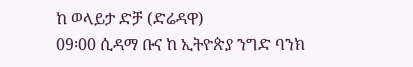ከ ወላይታ ድቻ (ድሬዳዋ)
09፡00 ሲዳማ ቡና ከ ኢትዮጵያ ንግድ ባንክ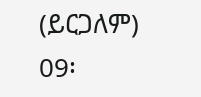(ይርጋለም)
09፡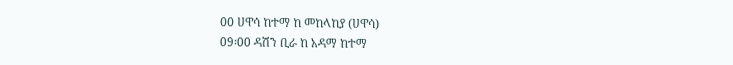00 ሀዋሳ ከተማ ከ መከላከያ (ሀዋሳ)
09፡00 ዳሽን ቢራ ከ አዳማ ከተማ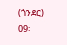(ጎንደር)
09፡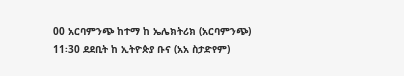00 አርባምንጭ ከተማ ከ ኤሌክትሪክ (አርባምንጭ)
11፡30 ደደቢት ከ ኢትዮጵያ ቡና (አአ ስታድየም)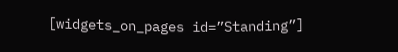[widgets_on_pages id=”Standing”]